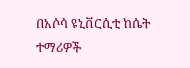በአሶሳ ዩኒቨርሲቲ ከሴት ተማሪዎች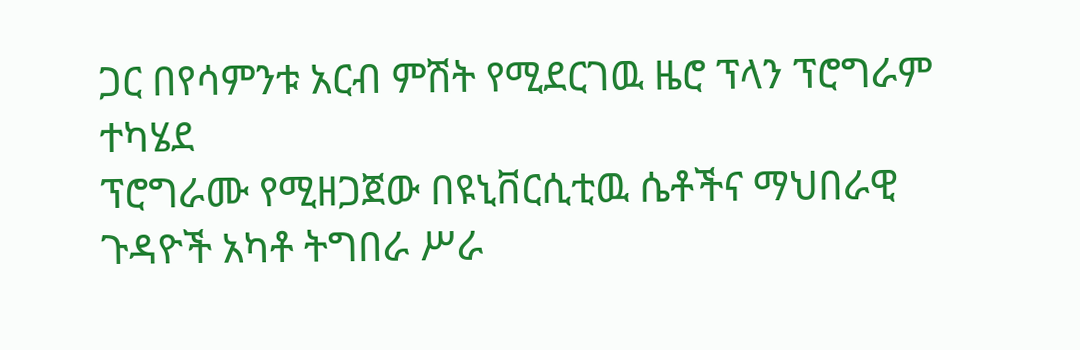ጋር በየሳምንቱ አርብ ምሽት የሚደርገዉ ዜሮ ፕላን ፕሮግራም ተካሄደ
ፕሮግራሙ የሚዘጋጀው በዩኒቨርሲቲዉ ሴቶችና ማህበራዊ ጉዳዮች አካቶ ትግበራ ሥራ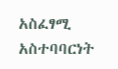አስፈፃሚ አስተባባርነት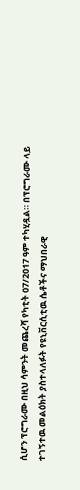ሲሆን ፕሮግራሙ በዚህ ሳምንት መጨረሻ የካቲት 07/2017 ዓም ተካሂዷል። በፕሮግራሙ ላይ ተገኝተዉ መልዕክት ያስተላለፉት የዩኒቨርሲቲዉ ሴቶችና ማህበራዊ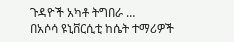ጉዳዮች አካቶ ትግበራ …
በአሶሳ ዩኒቨርሲቲ ከሴት ተማሪዎች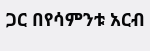ጋር በየሳምንቱ አርብ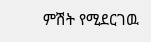ምሽት የሚደርገዉ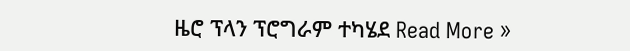ዜሮ ፕላን ፕሮግራም ተካሄደ Read More »